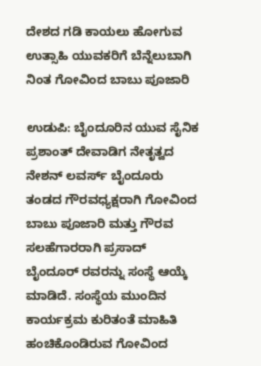ದೇಶದ ಗಡಿ ಕಾಯಲು ಹೋಗುವ ಉತ್ಸಾಹಿ ಯುವಕರಿಗೆ ಬೆನ್ನೆಲುಬಾಗಿ ನಿಂತ ಗೋವಿಂದ ಬಾಬು ಪೂಜಾರಿ

ಉಡುಪಿ: ಬೈಂದೂರಿನ ಯುವ ಸೈನಿಕ ಪ್ರಶಾಂತ್ ದೇವಾಡಿಗ ನೇತೃತ್ವದ ನೇಶನ್ ಲವರ್ಸ್ ಬೈಂದೂರು ತಂಡದ ಗೌರವಧ್ಯಕ್ಷರಾಗಿ ಗೋವಿಂದ ಬಾಬು ಪೂಜಾರಿ ಮತ್ತು ಗೌರವ ಸಲಹೆಗಾರರಾಗಿ ಪ್ರಸಾದ್ ಬೈಂದೂರ್ ರವರನ್ನು ಸಂಸ್ಥೆ ಆಯ್ಕೆ ಮಾಡಿದೆ. ಸಂಸ್ಥೆಯ ಮುಂದಿನ ಕಾರ್ಯಕ್ರಮ ಕುರಿತಂತೆ ಮಾಹಿತಿ ಹಂಚಿಕೊಂಡಿರುವ ಗೋವಿಂದ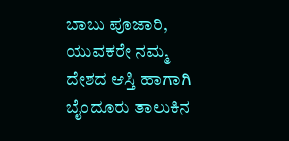ಬಾಬು ಪೂಜಾರಿ, ಯುವಕರೇ ನಮ್ಮ ದೇಶದ ಆಸ್ತಿ ಹಾಗಾಗಿ ಬೈಂದೂರು ತಾಲುಕಿನ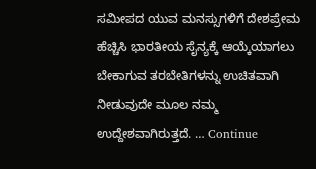ಸಮೀಪದ ಯುವ ಮನಸ್ಸುಗಳಿಗೆ ದೇಶಪ್ರೇಮ ಹೆಚ್ಚಿಸಿ ಭಾರತೀಯ ಸೈನ್ಯಕ್ಕೆ ಆಯ್ಕೆಯಾಗಲು ಬೇಕಾಗುವ ತರಬೇತಿಗಳನ್ನು ಉಚಿತವಾಗಿ ನೀಡುವುದೇ ಮೂಲ ನಮ್ಮ ಉದ್ದೇಶವಾಗಿರುತ್ತದೆ. … Continue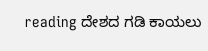reading ದೇಶದ ಗಡಿ ಕಾಯಲು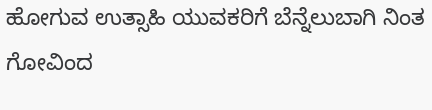ಹೋಗುವ ಉತ್ಸಾಹಿ ಯುವಕರಿಗೆ ಬೆನ್ನೆಲುಬಾಗಿ ನಿಂತ ಗೋವಿಂದ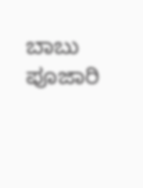ಬಾಬು ಪೂಜಾರಿ